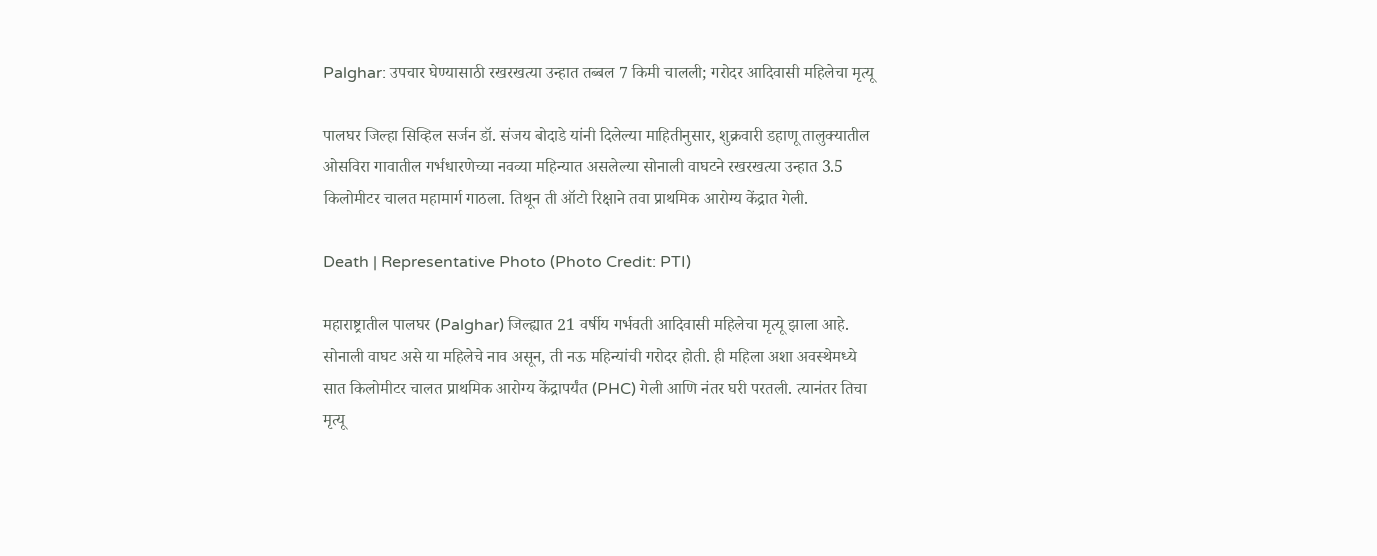Palghar: उपचार घेण्यासाठी रखरखत्या उन्हात तब्बल 7 किमी चालली; गरोदर आदिवासी महिलेचा मृत्यू

पालघर जिल्हा सिव्हिल सर्जन डॉ. संजय बोदाडे यांनी दिलेल्या माहितीनुसार, शुक्रवारी डहाणू तालुक्यातील ओसविरा गावातील गर्भधारणेच्या नवव्या महिन्यात असलेल्या सोनाली वाघटने रखरखत्या उन्हात 3.5 किलोमीटर चालत महामार्ग गाठला. तिथून ती ऑटो रिक्षाने तवा प्राथमिक आरोग्य केंद्रात गेली.

Death | Representative Photo (Photo Credit: PTI)

महाराष्ट्रातील पालघर (Palghar) जिल्ह्यात 21 वर्षीय गर्भवती आदिवासी महिलेचा मृत्यू झाला आहे. सोनाली वाघट असे या महिलेचे नाव असून, ती नऊ महिन्यांची गरोदर होती. ही महिला अशा अवस्थेमध्ये सात किलोमीटर चालत प्राथमिक आरोग्य केंद्रापर्यंत (PHC) गेली आणि नंतर घरी परतली. त्यानंतर तिचा मृत्यू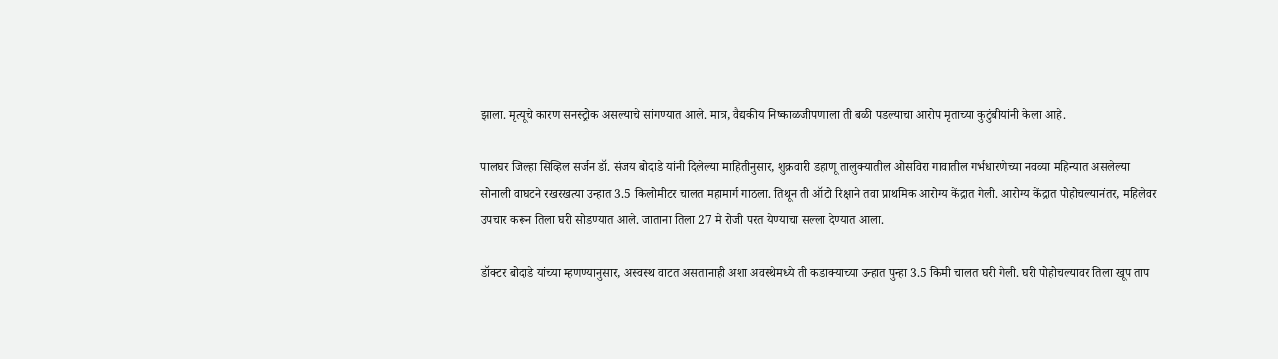झाला. मृत्यूचे कारण सनस्ट्रोक असल्याचे सांगण्यात आले. मात्र, वैद्यकीय निष्काळजीपणाला ती बळी पडल्याचा आरोप मृताच्या कुटुंबीयांनी केला आहे.

पालघर जिल्हा सिव्हिल सर्जन डॉ. संजय बोदाडे यांनी दिलेल्या माहितीनुसार, शुक्रवारी डहाणू तालुक्यातील ओसविरा गावातील गर्भधारणेच्या नवव्या महिन्यात असलेल्या सोनाली वाघटने रखरखत्या उन्हात 3.5 किलोमीटर चालत महामार्ग गाठला. तिथून ती ऑटो रिक्षाने तवा प्राथमिक आरोग्य केंद्रात गेली. आरोग्य केंद्रात पोहोचल्यानंतर, महिलेवर उपचार करून तिला घरी सोडण्यात आले. जाताना तिला 27 मे रोजी परत येण्याचा सल्ला देण्यात आला.

डॉक्टर बोदाडे यांच्या म्हणण्यानुसार, अस्वस्थ वाटत असतानाही अशा अवस्थेमध्ये ती कडाक्याच्या उन्हात पुन्हा 3.5 किमी चालत घरी गेली. घरी पोहोचल्यावर तिला खूप ताप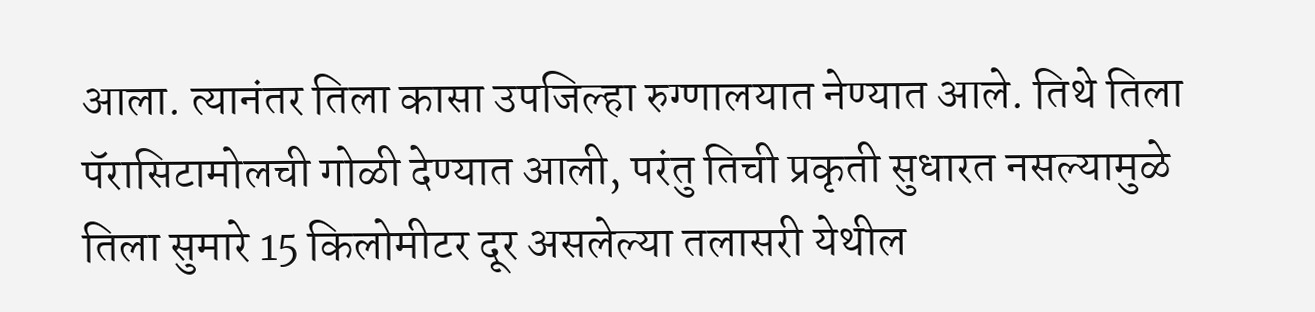आला. त्यानंतर तिला कासा उपजिल्हा रुग्णालयात नेण्यात आले. तिथे तिला पॅरासिटामोलची गोळी देण्यात आली, परंतु तिची प्रकृती सुधारत नसल्यामुळे तिला सुमारे 15 किलोमीटर दूर असलेल्या तलासरी येथील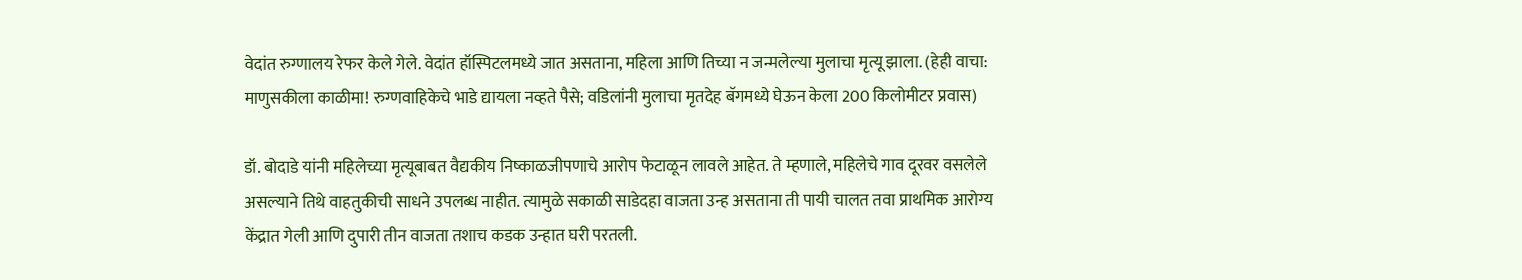वेदांत रुग्णालय रेफर केले गेले. वेदांत हॉस्पिटलमध्ये जात असताना, महिला आणि तिच्या न जन्मलेल्या मुलाचा मृत्यू झाला. (हेही वाचा: माणुसकीला काळीमा! रुग्णवाहिकेचे भाडे द्यायला नव्हते पैसे; वडिलांनी मुलाचा मृतदेह बॅगमध्ये घेऊन केला 200 किलोमीटर प्रवास)

डॉ. बोदाडे यांनी महिलेच्या मृत्यूबाबत वैद्यकीय निष्काळजीपणाचे आरोप फेटाळून लावले आहेत. ते म्हणाले, महिलेचे गाव दूरवर वसलेले असल्याने तिथे वाहतुकीची साधने उपलब्ध नाहीत. त्यामुळे सकाळी साडेदहा वाजता उन्ह असताना ती पायी चालत तवा प्राथमिक आरोग्य केंद्रात गेली आणि दुपारी तीन वाजता तशाच कडक उन्हात घरी परतली.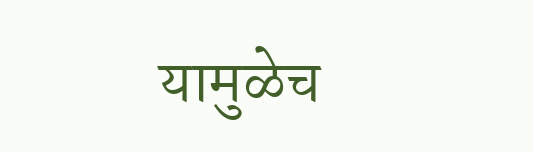यामुळेच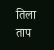तिला ताप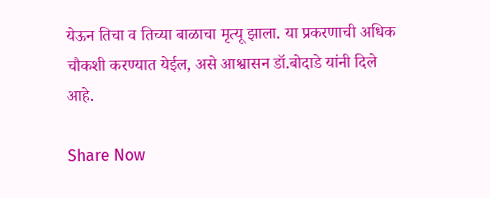येऊन तिचा व तिच्या बाळाचा मृत्यू झाला. या प्रकरणाची अधिक चौकशी करण्यात येईल, असे आश्वासन डॉ.बोदाडे यांनी दिले आहे.

Share Now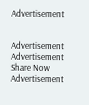Advertisement


Advertisement
Advertisement
Share Now
Advertisement